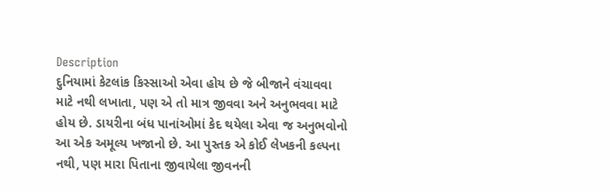Description
દુનિયામાં કેટલાંક કિસ્સાઓ એવા હોય છે જે બીજાને વંચાવવા માટે નથી લખાતા, પણ એ તો માત્ર જીવવા અને અનુભવવા માટે હોય છે. ડાયરીના બંધ પાનાંઓમાં કેદ થયેલા એવા જ અનુભવોનો આ એક અમૂલ્ય ખજાનો છે. આ પુસ્તક એ કોઈ લેખકની કલ્પના નથી, પણ મારા પિતાના જીવાયેલા જીવનની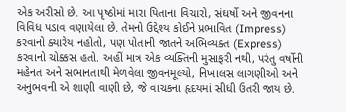એક અરીસો છે. આ પૃષ્ઠોમાં મારા પિતાના વિચારો, સંઘર્ષો અને જીવનના વિવિધ પડાવ વણાયેલા છે. તેમનો ઉદ્દેશ્ય કોઈને પ્રભાવિત (Impress) કરવાનો ક્યારેય નહોતો, પણ પોતાની જાતને અભિવ્યક્ત (Express) કરવાનો ચોક્કસ હતો. અહીં માત્ર એક વ્યક્તિની મુસાફરી નથી, પરંતુ વર્ષોની મહેનત અને સભાનતાથી મેળવેલા જીવનમૂલ્યો, નિખાલસ લાગણીઓ અને અનુભવની એ શાણી વાણી છે, જે વાચકના હૃદયમાં સીધી ઉતરી જાય છે.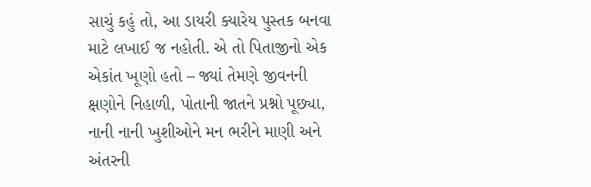સાચું કહું તો, આ ડાયરી ક્યારેય પુસ્તક બનવા માટે લખાઈ જ નહોતી. એ તો પિતાજીનો એક એકાંત ખૂણો હતો – જ્યાં તેમણે જીવનની ક્ષણોને નિહાળી, પોતાની જાતને પ્રશ્નો પૂછ્યા, નાની નાની ખુશીઓને મન ભરીને માણી અને અંતરની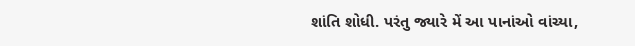શાંતિ શોધી. પરંતુ જ્યારે મેં આ પાનાંઓ વાંચ્યા,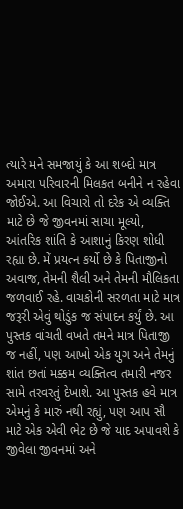ત્યારે મને સમજાયું કે આ શબ્દો માત્ર અમારા પરિવારની મિલકત બનીને ન રહેવા જોઈએ. આ વિચારો તો દરેક એ વ્યક્તિ માટે છે જે જીવનમાં સાચા મૂલ્યો, આંતરિક શાંતિ કે આશાનું કિરણ શોધી રહ્યા છે. મેં પ્રયત્ન કર્યો છે કે પિતાજીનો અવાજ, તેમની શૈલી અને તેમની મૌલિકતા જળવાઈ રહે. વાચકોની સરળતા માટે માત્ર જરૂરી એવું થોડુંક જ સંપાદન કર્યું છે. આ પુસ્તક વાંચતી વખતે તમને માત્ર પિતાજી જ નહીં, પણ આખો એક યુગ અને તેમનું શાંત છતાં મક્કમ વ્યક્તિત્વ તમારી નજર સામે તરવરતું દેખાશે. આ પુસ્તક હવે માત્ર એમનું કે મારું નથી રહ્યું, પણ આપ સૌ માટે એક એવી ભેટ છે જે યાદ અપાવશે કે જીવેલા જીવનમાં અને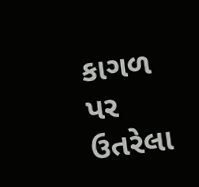કાગળ પર ઉતરેલા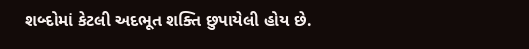શબ્દોમાં કેટલી અદભૂત શક્તિ છુપાયેલી હોય છે.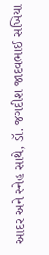આદર અને સ્નેહ સાથે, ડૉ. જગદીશ જાદવભાઈ સખિયા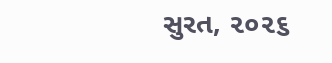સુરત, ૨૦૨૬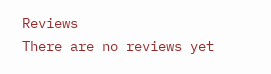Reviews
There are no reviews yet